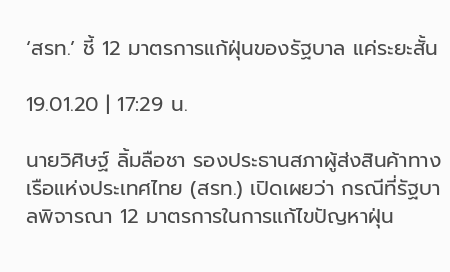‘สรท.’ ชี้ 12 มาตรการแก้ฝุ่นของรัฐบาล แค่ระยะสั้น

19.01.20 | 17:29 น.

นายวิศิษฐ์ ลิ้มลือชา รองประธานสภาผู้ส่งสินค้าทางเรือแห่งประเทศไทย (สรท.) เปิดเผยว่า กรณีที่รัฐบาลพิจารณา 12 มาตรการในการแก้ไขปัญหาฝุ่น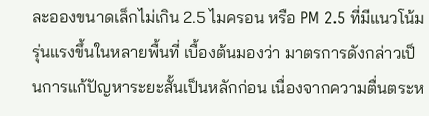ละอองขนาดเล็กไม่เกิน 2.5 ไมครอน หรือ PM 2.5 ที่มีแนวโน้มรุ่นแรงขึ้นในหลายพื้นที่ เบื้องต้นมองว่า มาตรการดังกล่าวเป็นการแก้ปัญหาระยะสั้นเป็นหลักก่อน เนื่องจากความตื่นตระห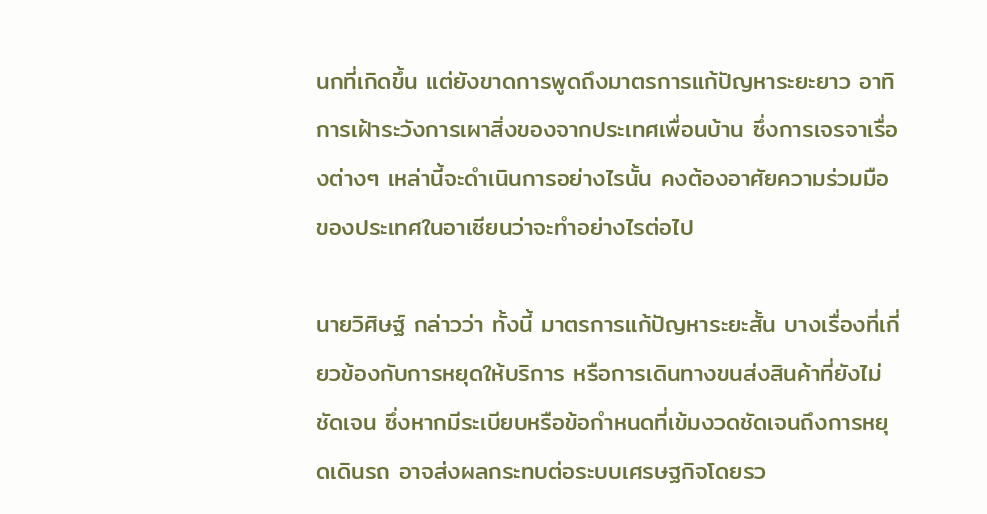นกที่เกิดขึ้น แต่ยังขาดการพูดถึงมาตรการแก้ปัญหาระยะยาว อาทิ การเฝ้าระวังการเผาสิ่งของจากประเทศเพื่อนบ้าน ซึ่งการเจรจาเรื่องต่างๆ เหล่านี้จะดำเนินการอย่างไรนั้น คงต้องอาศัยความร่วมมือของประเทศในอาเซียนว่าจะทำอย่างไรต่อไป

นายวิศิษฐ์ กล่าวว่า ทั้งนี้ มาตรการแก้ปัญหาระยะสั้น บางเรื่องที่เกี่ยวข้องกับการหยุดให้บริการ หรือการเดินทางขนส่งสินค้าที่ยังไม่ชัดเจน ซึ่งหากมีระเบียบหรือข้อกำหนดที่เข้มงวดชัดเจนถึงการหยุดเดินรถ อาจส่งผลกระทบต่อระบบเศรษฐกิจโดยรว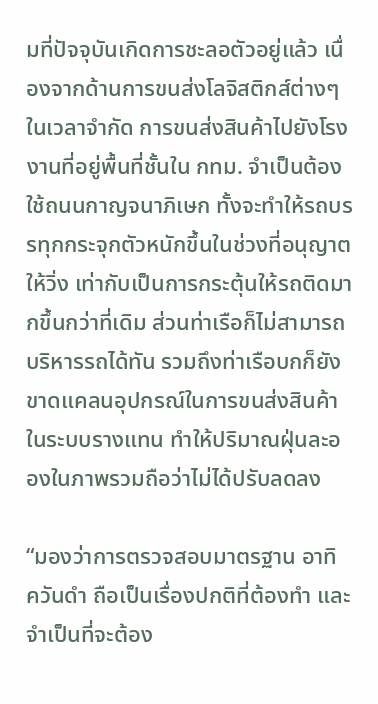มที่ปัจจุบันเกิดการชะลอตัวอยู่แล้ว เนื่องจากด้านการขนส่งโลจิสติกส์ต่างๆ ในเวลาจำกัด การขนส่งสินค้าไปยังโรงงานที่อยู่พื้นที่ชั้นใน กทม. จำเป็นต้องใช้ถนนกาญจนาภิเษก ทั้งจะทำให้รถบรรทุกกระจุกตัวหนักขึ้นในช่วงที่อนุญาตให้วิ่ง เท่ากับเป็นการกระตุ้นให้รถติดมากขึ้นกว่าที่เดิม ส่วนท่าเรือก็ไม่สามารถบริหารรถได้ทัน รวมถึงท่าเรือบกก็ยังขาดแคลนอุปกรณ์ในการขนส่งสินค้าในระบบรางแทน ทำให้ปริมาณฝุ่นละอองในภาพรวมถือว่าไม่ได้ปรับลดลง

“มองว่าการตรวจสอบมาตรฐาน อาทิ ควันดำ ถือเป็นเรื่องปกติที่ต้องทำ และจำเป็นที่จะต้อง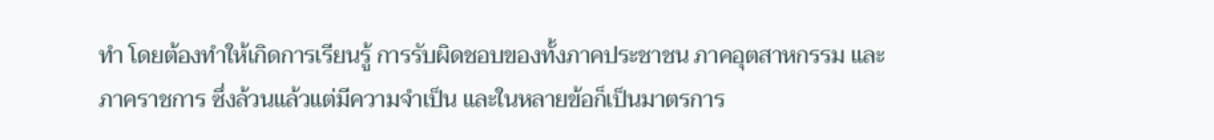ทำ โดยต้องทำให้เกิดการเรียนรู้ การรับผิดชอบของทั้งภาคประชาชน ภาคอุตสาหกรรม และภาคราชการ ซึ่งล้วนแล้วแต่มีความจำเป็น และในหลายข้อก็เป็นมาตรการ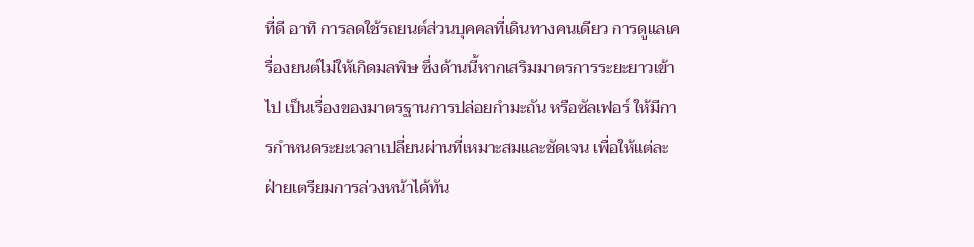ที่ดี อาทิ การลดใช้รถยนต์ส่วนบุคคลที่เดินทางคนเดียว การดูแลเครื่องยนต์ไม่ให้เกิดมลพิษ ซึ่งด้านนี้หากเสริมมาตรการระยะยาวเข้าไป เป็นเรื่องของมาตรฐานการปล่อยกำมะถัน หรือซัลเฟอร์ ให้มีการกำหนดระยะเวลาเปลี่ยนผ่านที่เหมาะสมและชัดเจน เพื่อให้แต่ละฝ่ายเตรียมการล่วงหน้าได้ทัน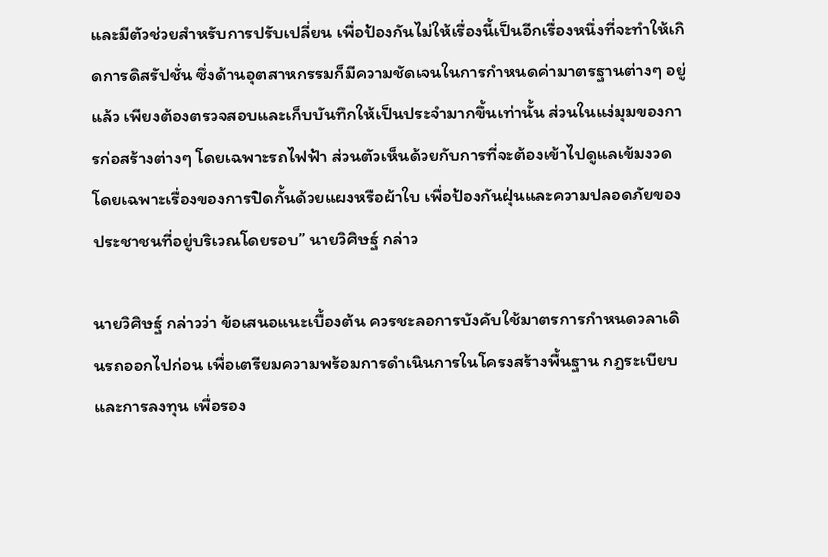และมีตัวช่วยสำหรับการปรับเปลี่ยน เพื่อป้องกันไม่ให้เรื่องนี้เป็นอีกเรื่องหนึ่งที่จะทำให้เกิดการดิสรัปชั่น ซึ่งด้านอุตสาหกรรมก็มีความชัดเจนในการกำหนดค่ามาตรฐานต่างๆ อยู่แล้ว เพียงต้องตรวจสอบและเก็บบันทึกให้เป็นประจำมากขึ้นเท่านั้น ส่วนในแง่มุมของการก่อสร้างต่างๆ โดยเฉพาะรถไฟฟ้า ส่วนตัวเห็นด้วยกับการที่จะต้องเข้าไปดูแลเข้มงวดโดยเฉพาะเรื่องของการปิดกั้นด้วยแผงหรือผ้าใบ เพื่อป้องกันฝุ่นและความปลอดภัยของประชาชนที่อยู่บริเวณโดยรอบ” นายวิศิษฐ์ กล่าว

นายวิศิษฐ์ กล่าวว่า ข้อเสนอแนะเบื้องต้น ควรชะลอการบังคับใช้มาตรการกำหนดวลาเดินรถออกไปก่อน เพื่อเตรียมความพร้อมการดำเนินการในโครงสร้างพื้นฐาน กฎระเบียบและการลงทุน เพื่อรอง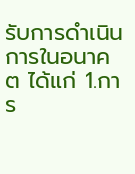รับการดำเนินการในอนาคต ได้แก่ 1.การ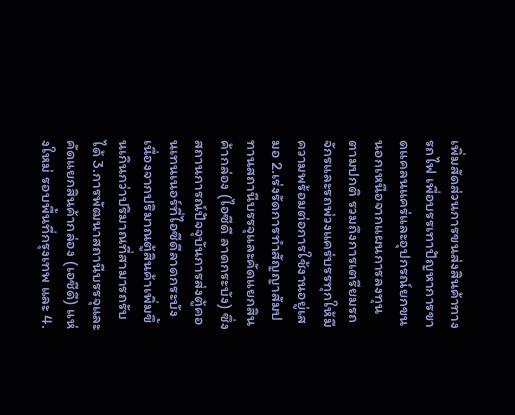เพิ่มสัดส่วนการขนส่งสินค้าทางรถไฟ เพื่อบรรเทาปัญหาการขาดแคลนแคร่และอุปกรณ์ยกขน นอกเหนือจากแผนการลงทุนตามปกติ รวมถึงการเตรียมรถจักรและรถพ่วงแคร่บรรทุกให้มีความพร้อมต่อการใช้งานอยู่เสมอ 2.เร่งรัดการทำสัญญาสัมปทานสถานีบรรจุและคัดแยกสินค้ากล่อง (ไอซีดี ลาดกระบัง) ซึ่งสถานการณ์ปัจจุบันการส่งตู้คอนเทนเนอร์ที่ไอซีดีลาดกระบัง เนื่องจากปริมาณตู้สินค้าเพิ่มขึ้นเกินกว่าปริมาณที่สามารถรับได้ 3.การพัฒนาสถานีบรรจุและคัดแยกสินค้ากล่อง (เอชีดี) แห่งใหม่ รอบพื้นที่กรุงเทพ และ 4.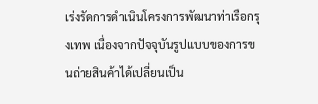เร่งรัดการดำเนินโครงการพัฒนาท่าเรือกรุงเทพ เนื่องจากปัจจุบันรูปแบบของการขนถ่ายสินค้าได้เปลี่ยนเป็น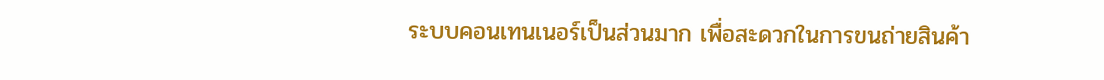ระบบคอนเทนเนอร์เป็นส่วนมาก เพื่อสะดวกในการขนถ่ายสินค้า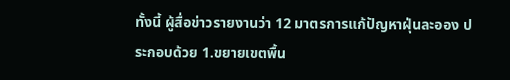ทั้งนี้ ผู้สื่อข่าวรายงานว่า 12 มาตรการแก้ปัญหาฝุ่นละออง ประกอบด้วย 1.ขยายเขตพื้น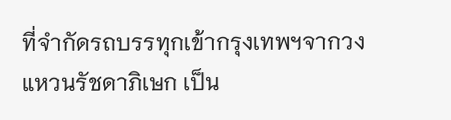ที่จำกัดรถบรรทุกเข้ากรุงเทพฯจากวงแหวนรัชดาภิเษก เป็น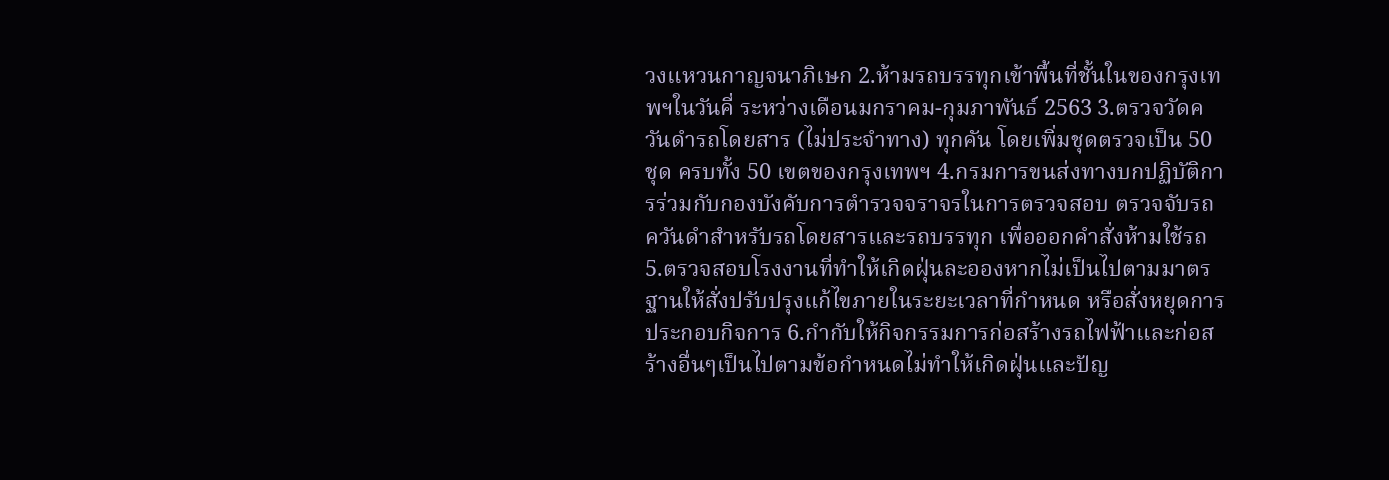วงแหวนกาญจนาภิเษก 2.ห้ามรถบรรทุกเข้าพื้นที่ชั้นในของกรุงเทพฯในวันคี่ ระหว่างเดือนมกราคม-กุมภาพันธ์ 2563 3.ตรวจวัดควันดำรถโดยสาร (ไม่ประจำทาง) ทุกคัน โดยเพิ่มชุดตรวจเป็น 50 ชุด ครบทั้ง 50 เขตของกรุงเทพฯ 4.กรมการขนส่งทางบกปฏิบัติการร่วมกับกองบังคับการตำรวจจราจรในการตรวจสอบ ตรวจจับรถควันดำสำหรับรถโดยสารและรถบรรทุก เพื่อออกคำสั่งห้ามใช้รถ 5.ตรวจสอบโรงงานที่ทำให้เกิดฝุ่นละอองหากไม่เป็นไปตามมาตรฐานให้สั่งปรับปรุงแก้ไขภายในระยะเวลาที่กำหนด หรือสั่งหยุดการประกอบกิจการ 6.กำกับให้กิจกรรมการก่อสร้างรถไฟฟ้าและก่อสร้างอื่นๆเป็นไปตามข้อกำหนดไม่ทำให้เกิดฝุ่นและปัญ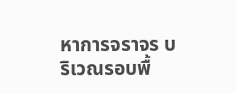หาการจราจร บริเวณรอบพื้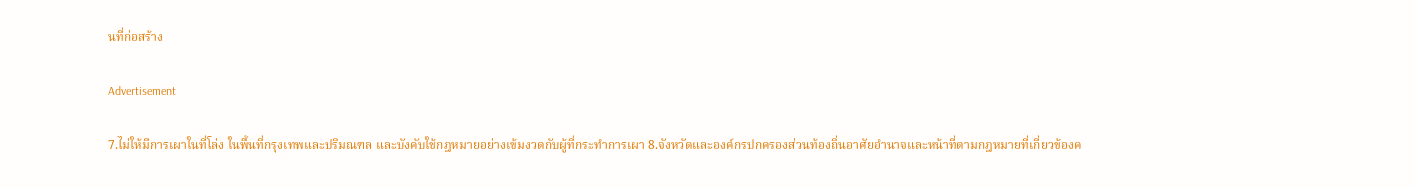นที่ก่อสร้าง

Advertisement

7.ไม่ให้มีการเผาในที่โล่ง ในพื้นที่กรุงเทพและปริมณฑล และบังคับใช้กฎหมายอย่างเข้มงวดกับผู้ที่กระทำการเผา 8.จังหวัดและองค์กรปกครองส่วนท้องถิ่นอาศัยอำนาจและหน้าที่ตามกฎหมายที่เกี่ยวข้องค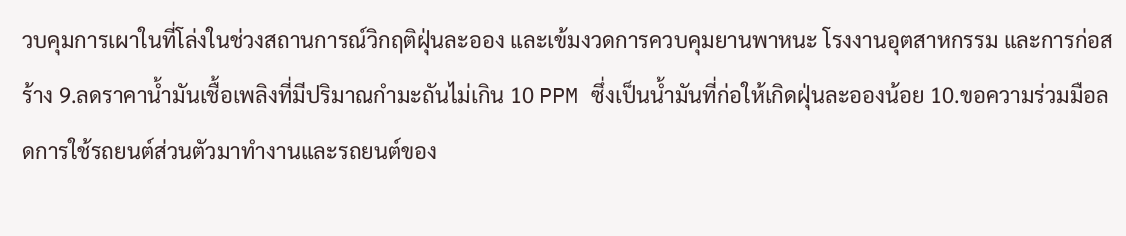วบคุมการเผาในที่โล่งในช่วงสถานการณ์วิกฤติฝุ่นละออง และเข้มงวดการควบคุมยานพาหนะ โรงงานอุตสาหกรรม และการก่อสร้าง 9.ลดราคาน้ำมันเชื้อเพลิงที่มีปริมาณกำมะถันไม่เกิน 10 PPM ซึ่งเป็นน้ำมันที่ก่อให้เกิดฝุ่นละอองน้อย 10.ขอความร่วมมือลดการใช้รถยนต์ส่วนตัวมาทำงานและรถยนต์ของ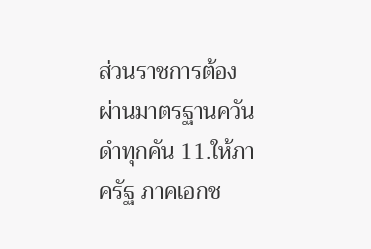ส่วนราชการต้องผ่านมาตรฐานควันดำทุกคัน 11.ให้ภาครัฐ ภาคเอกช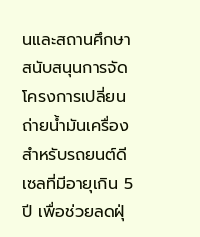นและสถานศึกษาสนับสนุนการจัดโครงการเปลี่ยนถ่ายน้ำมันเครื่องสำหรับรถยนต์ดีเซลที่มีอายุเกิน 5 ปี เพื่อช่วยลดฝุ่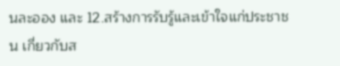นละออง และ 12.สร้างการรับรู้และเข้าใจแก่ประชาชน เกี่ยวกับส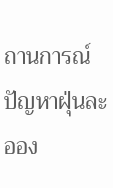ถานการณ์ปัญหาฝุ่นละออง